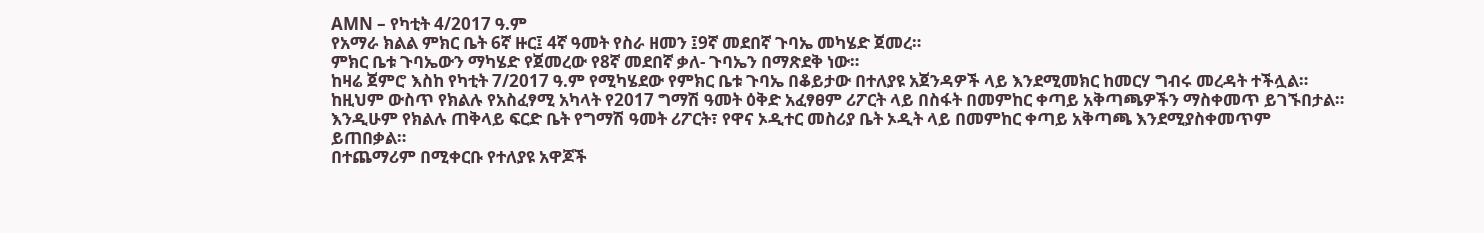AMN – የካቲት 4/2017 ዓ.ም
የአማራ ክልል ምክር ቤት 6ኛ ዙር፤ 4ኛ ዓመት የስራ ዘመን ፤9ኛ መደበኛ ጉባኤ መካሄድ ጀመረ።
ምክር ቤቱ ጉባኤውን ማካሄድ የጀመረው የ8ኛ መደበኛ ቃለ- ጉባኤን በማጽደቅ ነው።
ከዛሬ ጀምሮ እስከ የካቲት 7/2017 ዓ.ም የሚካሄደው የምክር ቤቱ ጉባኤ በቆይታው በተለያዩ አጀንዳዎች ላይ እንደሚመክር ከመርሃ ግብሩ መረዳት ተችሏል።
ከዚህም ውስጥ የክልሉ የአስፈፃሚ አካላት የ2017 ግማሽ ዓመት ዕቅድ አፈፃፀም ሪፖርት ላይ በስፋት በመምከር ቀጣይ አቅጣጫዎችን ማስቀመጥ ይገኙበታል።
እንዲሁም የክልሉ ጠቅላይ ፍርድ ቤት የግማሽ ዓመት ሪፖርት፣ የዋና ኦዲተር መስሪያ ቤት ኦዲት ላይ በመምከር ቀጣይ አቅጣጫ እንደሚያስቀመጥም ይጠበቃል።
በተጨማሪም በሚቀርቡ የተለያዩ አዋጆች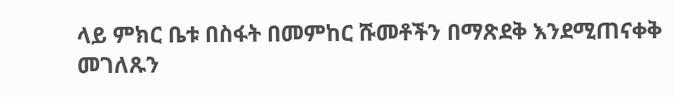ላይ ምክር ቤቱ በስፋት በመምከር ሹመቶችን በማጽደቅ እንደሚጠናቀቅ መገለጹን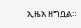ኢዜአ ዘግቧል።